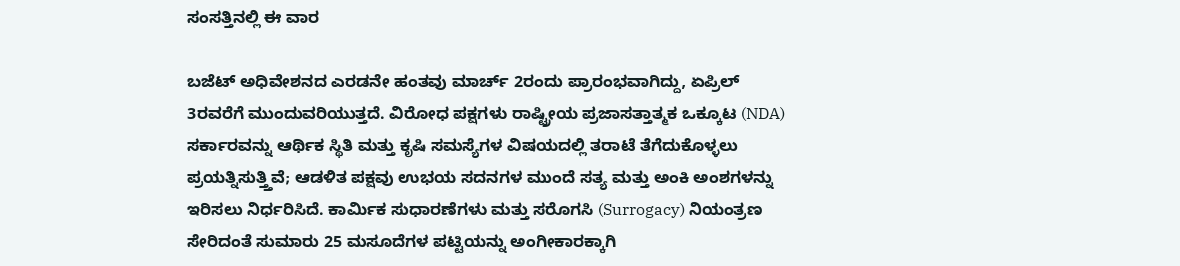ಸಂಸತ್ತಿನಲ್ಲಿ ಈ ವಾರ

ಬಜೆಟ್ ಅಧಿವೇಶನದ ಎರಡನೇ ಹಂತವು ಮಾರ್ಚ್ 2ರಂದು ಪ್ರಾರಂಭವಾಗಿದ್ದು, ಏಪ್ರಿಲ್ 3ರವರೆಗೆ ಮುಂದುವರಿಯುತ್ತದೆ. ವಿರೋಧ ಪಕ್ಷಗಳು ರಾಷ್ಟ್ರೀಯ ಪ್ರಜಾಸತ್ತಾತ್ಮಕ ಒಕ್ಕೂಟ (NDA) ಸರ್ಕಾರವನ್ನು ಆರ್ಥಿಕ ಸ್ಥಿತಿ ಮತ್ತು ಕೃಷಿ ಸಮಸ್ಯೆಗಳ ವಿಷಯದಲ್ಲಿ ತರಾಟೆ ತೆಗೆದುಕೊಳ್ಳಲು ಪ್ರಯತ್ನಿಸುತ್ತ್ತಿವೆ; ಆಡಳಿತ ಪಕ್ಷವು ಉಭಯ ಸದನಗಳ ಮುಂದೆ ಸತ್ಯ ಮತ್ತು ಅಂಕಿ ಅಂಶಗಳನ್ನು ಇರಿಸಲು ನಿರ್ಧರಿಸಿದೆ. ಕಾರ್ಮಿಕ ಸುಧಾರಣೆಗಳು ಮತ್ತು ಸರೊಗಸಿ (Surrogacy) ನಿಯಂತ್ರಣ ಸೇರಿದಂತೆ ಸುಮಾರು 25 ಮಸೂದೆಗಳ ಪಟ್ಟಿಯನ್ನು ಅಂಗೀಕಾರಕ್ಕಾಗಿ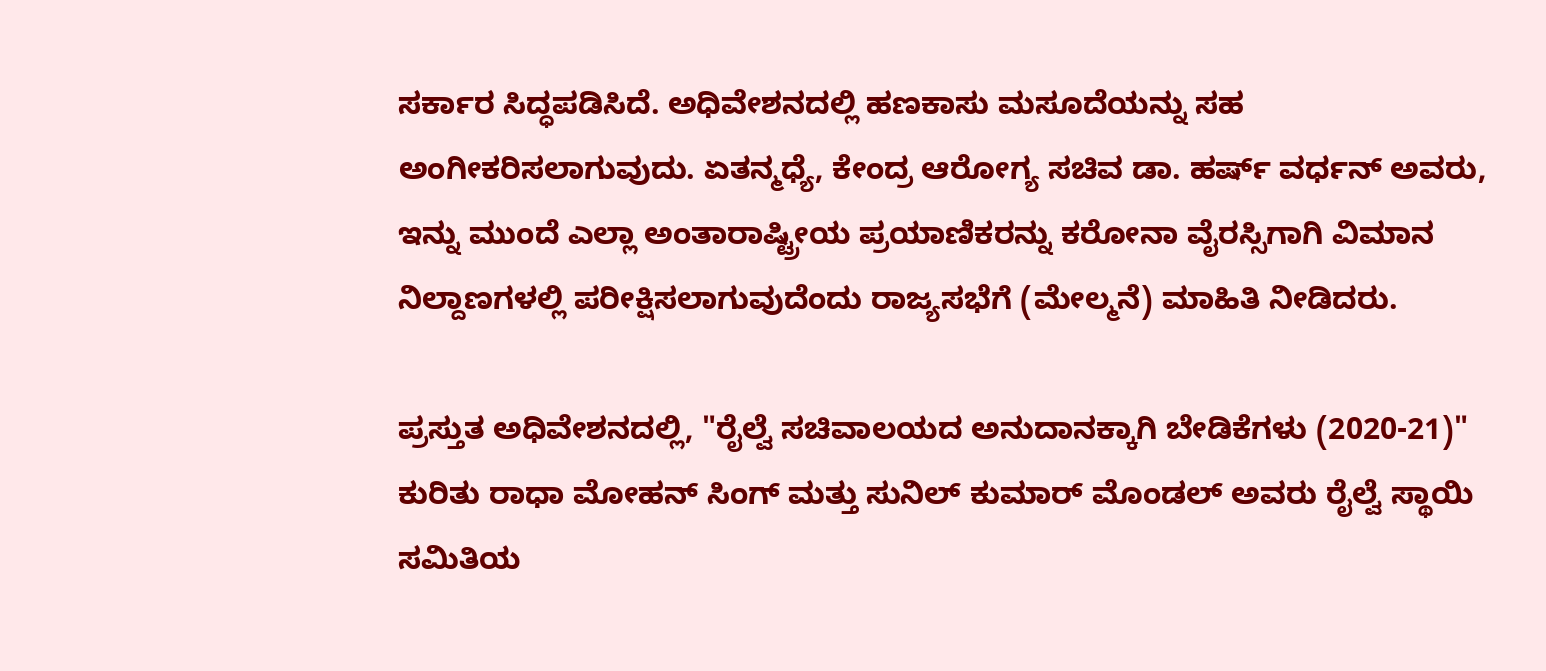ಸರ್ಕಾರ ಸಿದ್ಧಪಡಿಸಿದೆ. ಅಧಿವೇಶನದಲ್ಲಿ ಹಣಕಾಸು ಮಸೂದೆಯನ್ನು ಸಹ ಅಂಗೀಕರಿಸಲಾಗುವುದು. ಏತನ್ಮಧ್ಯೆ, ಕೇಂದ್ರ ಆರೋಗ್ಯ ಸಚಿವ ಡಾ. ಹರ್ಷ್ ವರ್ಧನ್ ಅವರು, ಇನ್ನು ಮುಂದೆ ಎಲ್ಲಾ ಅಂತಾರಾಷ್ಟ್ರೀಯ ಪ್ರಯಾಣಿಕರನ್ನು ಕರೋನಾ ವೈರಸ್ಸಿಗಾಗಿ ವಿಮಾನ ನಿಲ್ದಾಣಗಳಲ್ಲಿ ಪರೀಕ್ಷಿಸಲಾಗುವುದೆಂದು ರಾಜ್ಯಸಭೆಗೆ (ಮೇಲ್ಮನೆ) ಮಾಹಿತಿ ನೀಡಿದರು.

ಪ್ರಸ್ತುತ ಅಧಿವೇಶನದಲ್ಲಿ, "ರೈಲ್ವೆ ಸಚಿವಾಲಯದ ಅನುದಾನಕ್ಕಾಗಿ ಬೇಡಿಕೆಗಳು (2020-21)" ಕುರಿತು ರಾಧಾ ಮೋಹನ್ ಸಿಂಗ್ ಮತ್ತು ಸುನಿಲ್ ಕುಮಾರ್ ಮೊಂಡಲ್ ಅವರು ರೈಲ್ವೆ ಸ್ಥಾಯಿ ಸಮಿತಿಯ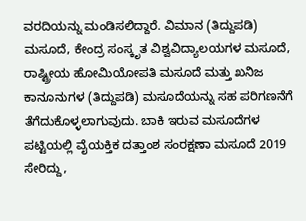ವರದಿಯನ್ನು ಮಂಡಿಸಲಿದ್ದಾರೆ. ವಿಮಾನ (ತಿದ್ದುಪಡಿ) ಮಸೂದೆ, ಕೇಂದ್ರ ಸಂಸ್ಕೃತ ವಿಶ್ವವಿದ್ಯಾಲಯಗಳ ಮಸೂದೆ, ರಾಷ್ಟ್ರೀಯ ಹೋಮಿಯೋಪತಿ ಮಸೂದೆ ಮತ್ತು ಖನಿಜ ಕಾನೂನುಗಳ (ತಿದ್ದುಪಡಿ) ಮಸೂದೆಯನ್ನು ಸಹ ಪರಿಗಣನೆಗೆ ತೆಗೆದುಕೊಳ್ಳಲಾಗುವುದು. ಬಾಕಿ ಇರುವ ಮಸೂದೆಗಳ ಪಟ್ಟಿಯಲ್ಲಿ ವೈಯಕ್ತಿಕ ದತ್ತಾಂಶ ಸಂರಕ್ಷಣಾ ಮಸೂದೆ 2019 ಸೇರಿದ್ದು,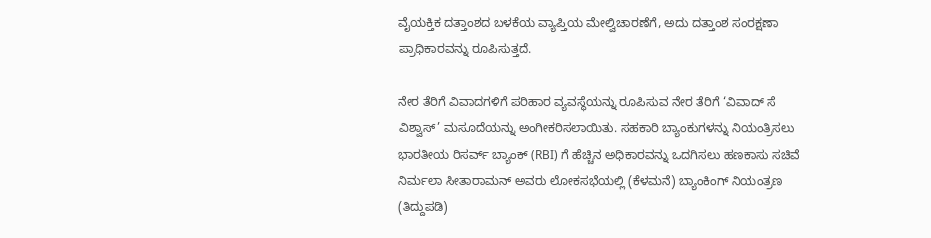ವೈಯಕ್ತಿಕ ದತ್ತಾಂಶದ ಬಳಕೆಯ ವ್ಯಾಪ್ತಿಯ ಮೇಲ್ವಿಚಾರಣೆಗೆ, ಅದು ದತ್ತಾಂಶ ಸಂರಕ್ಷಣಾ ಪ್ರಾಧಿಕಾರವನ್ನು ರೂಪಿಸುತ್ತದೆ.

ನೇರ ತೆರಿಗೆ ವಿವಾದಗಳಿಗೆ ಪರಿಹಾರ ವ್ಯವಸ್ಥೆಯನ್ನು ರೂಪಿಸುವ ನೇರ ತೆರಿಗೆ ‘ವಿವಾದ್ ಸೆ ವಿಶ್ವಾಸ್’ ಮಸೂದೆಯನ್ನು ಅಂಗೀಕರಿಸಲಾಯಿತು. ಸಹಕಾರಿ ಬ್ಯಾಂಕುಗಳನ್ನು ನಿಯಂತ್ರಿಸಲು ಭಾರತೀಯ ರಿಸರ್ವ್ ಬ್ಯಾಂಕ್ (RBI) ಗೆ ಹೆಚ್ಚಿನ ಅಧಿಕಾರವನ್ನು ಒದಗಿಸಲು ಹಣಕಾಸು ಸಚಿವೆ ನಿರ್ಮಲಾ ಸೀತಾರಾಮನ್ ಅವರು ಲೋಕಸಭೆಯಲ್ಲಿ (ಕೆಳಮನೆ) ಬ್ಯಾಂಕಿಂಗ್ ನಿಯಂತ್ರಣ (ತಿದ್ದುಪಡಿ)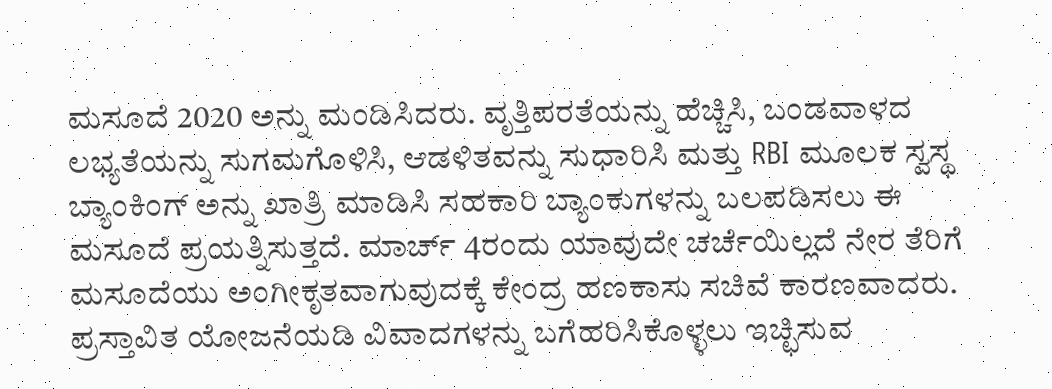ಮಸೂದೆ 2020 ಅನ್ನು ಮಂಡಿಸಿದರು. ವೃತ್ತಿಪರತೆಯನ್ನು ಹೆಚ್ಚಿಸಿ, ಬಂಡವಾಳದ ಲಭ್ಯತೆಯನ್ನು ಸುಗಮಗೊಳಿಸಿ, ಆಡಳಿತವನ್ನು ಸುಧಾರಿಸಿ ಮತ್ತು RBI ಮೂಲಕ ಸ್ವಸ್ಥ ಬ್ಯಾಂಕಿಂಗ್ ಅನ್ನು ಖಾತ್ರಿ ಮಾಡಿಸಿ ಸಹಕಾರಿ ಬ್ಯಾಂಕುಗಳನ್ನು ಬಲಪಡಿಸಲು ಈ ಮಸೂದೆ ಪ್ರಯತ್ನಿಸುತ್ತದೆ. ಮಾರ್ಚ್ 4ರಂದು ಯಾವುದೇ ಚರ್ಚೆಯಿಲ್ಲದೆ ನೇರ ತೆರಿಗೆ ಮಸೂದೆಯು ಅಂಗೀಕೃತವಾಗುವುದಕ್ಕೆ ಕೇಂದ್ರ ಹಣಕಾಸು ಸಚಿವೆ ಕಾರಣವಾದರು. ಪ್ರಸ್ತಾವಿತ ಯೋಜನೆಯಡಿ ವಿವಾದಗಳನ್ನು ಬಗೆಹರಿಸಿಕೊಳ್ಳಲು ಇಚ್ಛಿಸುವ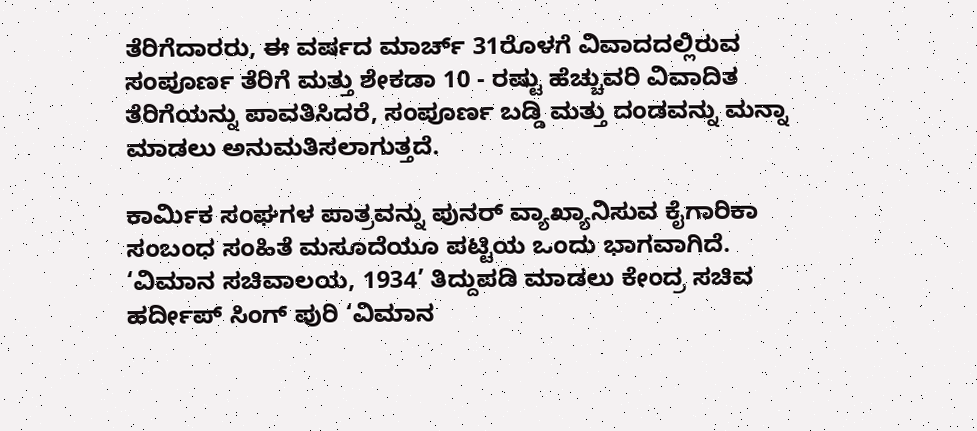ತೆರಿಗೆದಾರರು, ಈ ವರ್ಷದ ಮಾರ್ಚ್ 31ರೊಳಗೆ ವಿವಾದದಲ್ಲಿರುವ ಸಂಪೂರ್ಣ ತೆರಿಗೆ ಮತ್ತು ಶೇಕಡಾ 10 - ರಷ್ಟು ಹೆಚ್ಚುವರಿ ವಿವಾದಿತ ತೆರಿಗೆಯನ್ನು ಪಾವತಿಸಿದರೆ, ಸಂಪೂರ್ಣ ಬಡ್ಡಿ ಮತ್ತು ದಂಡವನ್ನು ಮನ್ನಾ ಮಾಡಲು ಅನುಮತಿಸಲಾಗುತ್ತದೆ.

ಕಾರ್ಮಿಕ ಸಂಘಗಳ ಪಾತ್ರವನ್ನು ಪುನರ್ ವ್ಯಾಖ್ಯಾನಿಸುವ ಕೈಗಾರಿಕಾ ಸಂಬಂಧ ಸಂಹಿತೆ ಮಸೂದೆಯೂ ಪಟ್ಟಿಯ ಒಂದು ಭಾಗವಾಗಿದೆ. ‘ವಿಮಾನ ಸಚಿವಾಲಯ, 1934’ ತಿದ್ದುಪಡಿ ಮಾಡಲು ಕೇಂದ್ರ ಸಚಿವ ಹರ್ದೀಪ್ ಸಿಂಗ್ ಪುರಿ ‘ವಿಮಾನ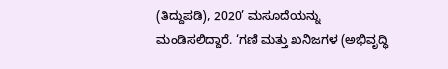(ತಿದ್ದುಪಡಿ), 2020’ ಮಸೂದೆಯನ್ನು ಮಂಡಿಸಲಿದ್ದಾರೆ. ‘ಗಣಿ ಮತ್ತು ಖನಿಜಗಳ (ಅಭಿವೃದ್ಧಿ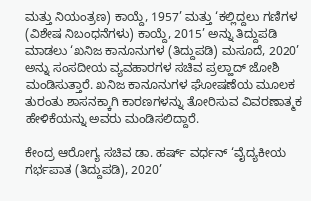ಮತ್ತು ನಿಯಂತ್ರಣ) ಕಾಯ್ದೆ, 1957’ ಮತ್ತು ‘ಕಲ್ಲಿದ್ದಲು ಗಣಿಗಳ (ವಿಶೇಷ ನಿಬಂಧನೆಗಳು) ಕಾಯ್ದೆ, 2015’ ಅನ್ನು ತಿದ್ದುಪಡಿ ಮಾಡಲು ‘ಖನಿಜ ಕಾನೂನುಗಳ (ತಿದ್ದುಪಡಿ) ಮಸೂದೆ, 2020’ ಅನ್ನು ಸಂಸದೀಯ ವ್ಯವಹಾರಗಳ ಸಚಿವ ಪ್ರಲ್ಹಾದ್ ಜೋಶಿ ಮಂಡಿಸುತ್ತಾರೆ. ಖನಿಜ ಕಾನೂನುಗಳ ಘೋಷಣೆಯ ಮೂಲಕ ತುರಂತು ಶಾಸನಕ್ಕಾಗಿ ಕಾರಣಗಳನ್ನು ತೋರಿಸುವ ವಿವರಣಾತ್ಮಕ ಹೇಳಿಕೆಯನ್ನು ಅವರು ಮಂಡಿಸಲಿದ್ದಾರೆ.

ಕೇಂದ್ರ ಆರೋಗ್ಯ ಸಚಿವ ಡಾ. ಹರ್ಷ್ ವರ್ಧನ್ ‘ವೈದ್ಯಕೀಯ ಗರ್ಭಪಾತ (ತಿದ್ದುಪಡಿ), 2020’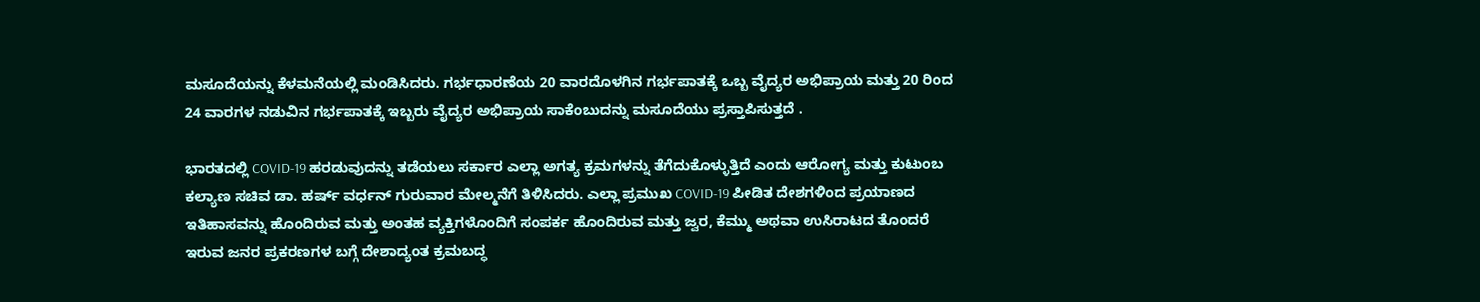ಮಸೂದೆಯನ್ನು ಕೆಳಮನೆಯಲ್ಲಿ ಮಂಡಿಸಿದರು. ಗರ್ಭಧಾರಣೆಯ 20 ವಾರದೊಳಗಿನ ಗರ್ಭಪಾತಕ್ಕೆ ಒಬ್ಬ ವೈದ್ಯರ ಅಭಿಪ್ರಾಯ ಮತ್ತು 20 ರಿಂದ 24 ವಾರಗಳ ನಡುವಿನ ಗರ್ಭಪಾತಕ್ಕೆ ಇಬ್ಬರು ವೈದ್ಯರ ಅಭಿಪ್ರಾಯ ಸಾಕೆಂಬುದನ್ನು ಮಸೂದೆಯು ಪ್ರಸ್ತಾಪಿಸುತ್ತದೆ .

ಭಾರತದಲ್ಲಿ COVID-19 ಹರಡುವುದನ್ನು ತಡೆಯಲು ಸರ್ಕಾರ ಎಲ್ಲಾ ಅಗತ್ಯ ಕ್ರಮಗಳನ್ನು ತೆಗೆದುಕೊಳ್ಳುತ್ತಿದೆ ಎಂದು ಆರೋಗ್ಯ ಮತ್ತು ಕುಟುಂಬ ಕಲ್ಯಾಣ ಸಚಿವ ಡಾ. ಹರ್ಷ್ ವರ್ಧನ್ ಗುರುವಾರ ಮೇಲ್ಮನೆಗೆ ತಿಳಿಸಿದರು. ಎಲ್ಲಾ ಪ್ರಮುಖ COVID-19 ಪೀಡಿತ ದೇಶಗಳಿಂದ ಪ್ರಯಾಣದ ಇತಿಹಾಸವನ್ನು ಹೊಂದಿರುವ ಮತ್ತು ಅಂತಹ ವ್ಯಕ್ತಿಗಳೊಂದಿಗೆ ಸಂಪರ್ಕ ಹೊಂದಿರುವ ಮತ್ತು ಜ್ವರ, ಕೆಮ್ಮು ಅಥವಾ ಉಸಿರಾಟದ ತೊಂದರೆ ಇರುವ ಜನರ ಪ್ರಕರಣಗಳ ಬಗ್ಗೆ ದೇಶಾದ್ಯಂತ ಕ್ರಮಬದ್ಧ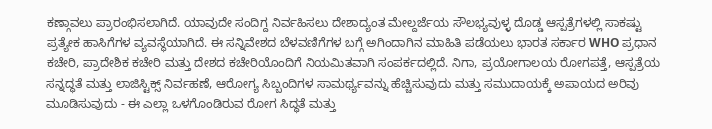ಕಣ್ಗಾವಲು ಪ್ರಾರಂಭಿಸಲಾಗಿದೆ. ಯಾವುದೇ ಸಂದಿಗ್ದ ನಿರ್ವಹಿಸಲು ದೇಶಾದ್ಯಂತ ಮೇಲ್ದರ್ಜೆಯ ಸೌಲಭ್ಯವುಳ್ಳ ದೊಡ್ಡ ಆಸ್ಪತ್ರೆಗಳಲ್ಲಿ ಸಾಕಷ್ಟು ಪ್ರತ್ಯೇಕ ಹಾಸಿಗೆಗಳ ವ್ಯವಸ್ಥೆಯಾಗಿದೆ. ಈ ಸನ್ನಿವೇಶದ ಬೆಳವಣಿಗೆಗಳ ಬಗ್ಗೆ ಅಗಿಂದಾಗಿನ ಮಾಹಿತಿ ಪಡೆಯಲು ಭಾರತ ಸರ್ಕಾರ WHO ಪ್ರಧಾನ ಕಚೇರಿ, ಪ್ರಾದೇಶಿಕ ಕಚೇರಿ ಮತ್ತು ದೇಶದ ಕಚೇರಿಯೊಂದಿಗೆ ನಿಯಮಿತವಾಗಿ ಸಂಪರ್ಕದಲ್ಲಿದೆ. ನಿಗಾ, ಪ್ರಯೋಗಾಲಯ ರೋಗಪತ್ತೆ, ಆಸ್ಪತ್ರೆಯ ಸನ್ನದ್ಧತೆ ಮತ್ತು ಲಾಜಿಸ್ಟಿಕ್ಸ್ ನಿರ್ವಹಣೆ, ಆರೋಗ್ಯ ಸಿಬ್ಬಂದಿಗಳ ಸಾಮರ್ಥ್ಯವನ್ನು ಹೆಚ್ಚಿಸುವುದು ಮತ್ತು ಸಮುದಾಯಕ್ಕೆ ಅಪಾಯದ ಅರಿವು ಮೂಡಿಸುವುದು - ಈ ಎಲ್ಲಾ ಒಳಗೊಂಡಿರುವ ರೋಗ ಸಿದ್ಧತೆ ಮತ್ತು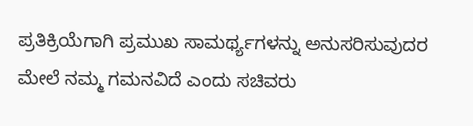ಪ್ರತಿಕ್ರಿಯೆಗಾಗಿ ಪ್ರಮುಖ ಸಾಮರ್ಥ್ಯಗಳನ್ನು ಅನುಸರಿಸುವುದರ ಮೇಲೆ ನಮ್ಮ ಗಮನವಿದೆ ಎಂದು ಸಚಿವರು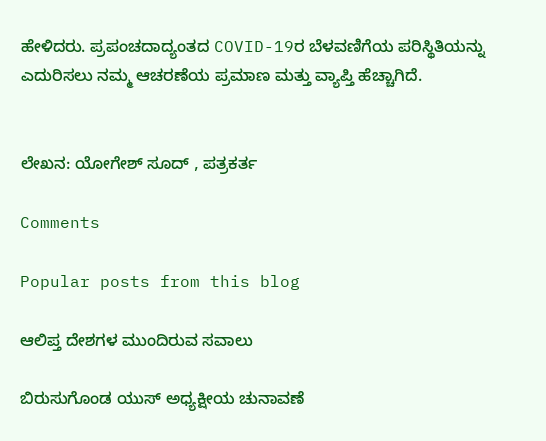ಹೇಳಿದರು. ಪ್ರಪಂಚದಾದ್ಯಂತದ COVID-19ರ ಬೆಳವಣಿಗೆಯ ಪರಿಸ್ಥಿತಿಯನ್ನು ಎದುರಿಸಲು ನಮ್ಮ ಆಚರಣೆಯ ಪ್ರಮಾಣ ಮತ್ತು ವ್ಯಾಪ್ತಿ ಹೆಚ್ಚಾಗಿದೆ.


ಲೇಖನ: ಯೋಗೇಶ್ ಸೂದ್ , ಪತ್ರಕರ್ತ

Comments

Popular posts from this blog

ಆಲಿಪ್ತ ದೇಶಗಳ ಮುಂದಿರುವ ಸವಾಲು

ಬಿರುಸುಗೊಂಡ ಯುಸ್ ಅಧ್ಯಕ್ಷೀಯ ಚುನಾವಣೆ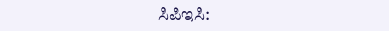ಸಿಪಿಇಸಿ: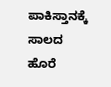ಪಾಕಿಸ್ತಾನಕ್ಕೆ ಸಾಲದ ಹೊರೆ